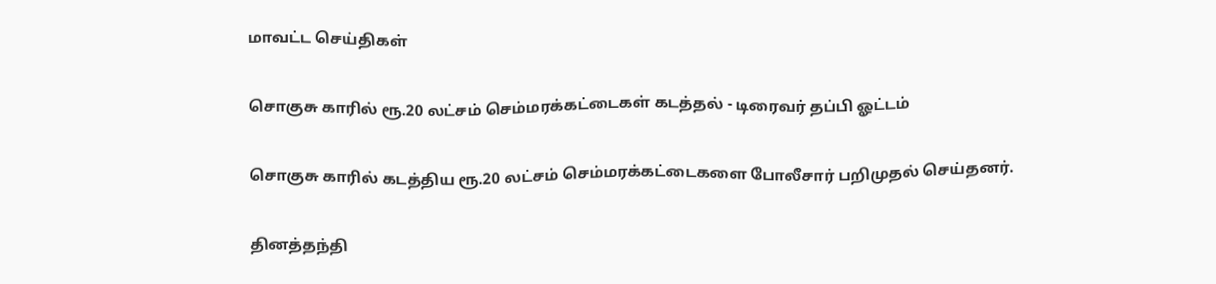மாவட்ட செய்திகள்

சொகுசு காரில் ரூ.20 லட்சம் செம்மரக்கட்டைகள் கடத்தல் - டிரைவர் தப்பி ஓட்டம்

சொகுசு காரில் கடத்திய ரூ.20 லட்சம் செம்மரக்கட்டைகளை போலீசார் பறிமுதல் செய்தனர்.

தினத்தந்தி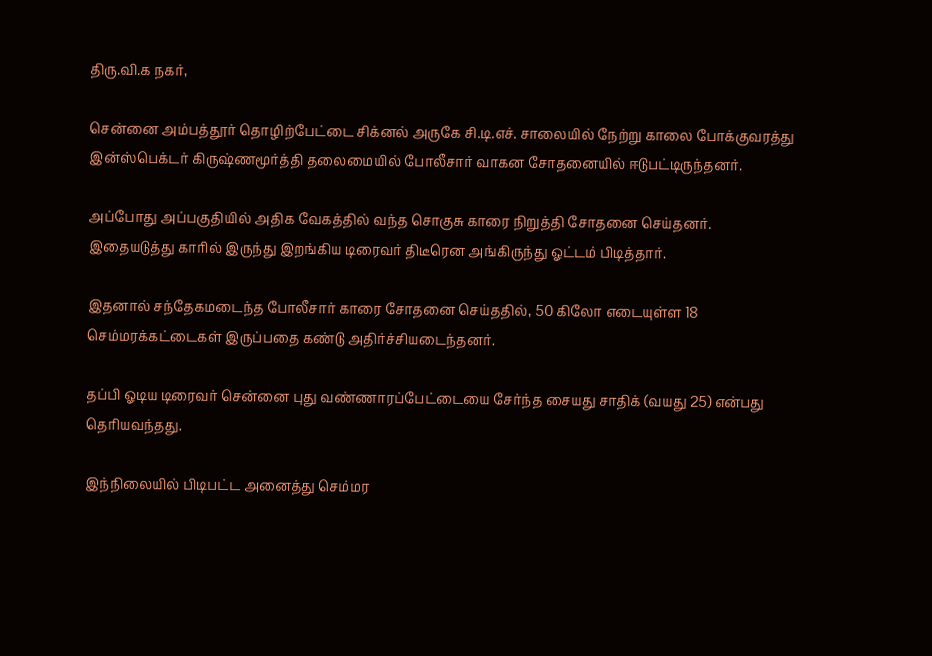திரு.வி.க நகர்,

சென்னை அம்பத்தூர் தொழிற்பேட்டை சிக்னல் அருகே சி.டி.எச். சாலையில் நேற்று காலை போக்குவரத்து இன்ஸ்பெக்டர் கிருஷ்ணமூர்த்தி தலைமையில் போலீசார் வாகன சோதனையில் ஈடுபட்டிருந்தனர்.

அப்போது அப்பகுதியில் அதிக வேகத்தில் வந்த சொகுசு காரை நிறுத்தி சோதனை செய்தனர். இதையடுத்து காரில் இருந்து இறங்கிய டிரைவர் திடீரென அங்கிருந்து ஓட்டம் பிடித்தார்.

இதனால் சந்தேகமடைந்த போலீசார் காரை சோதனை செய்ததில், 50 கிலோ எடையுள்ள 18 செம்மரக்கட்டைகள் இருப்பதை கண்டு அதிர்ச்சியடைந்தனர்.

தப்பி ஓடிய டிரைவர் சென்னை புது வண்ணாரப்பேட்டையை சேர்ந்த சையது சாதிக் (வயது 25) என்பது தெரியவந்தது.

இந்நிலையில் பிடிபட்ட அனைத்து செம்மர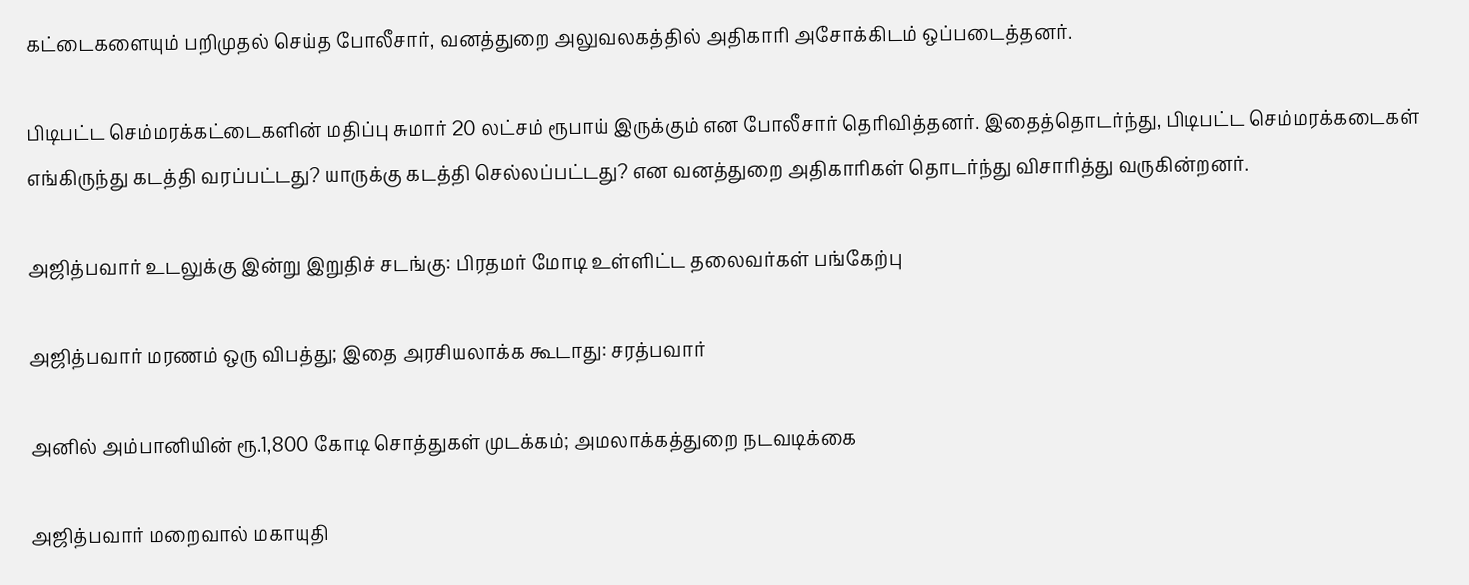கட்டைகளையும் பறிமுதல் செய்த போலீசார், வனத்துறை அலுவலகத்தில் அதிகாரி அசோக்கிடம் ஒப்படைத்தனர்.

பிடிபட்ட செம்மரக்கட்டைகளின் மதிப்பு சுமார் 20 லட்சம் ரூபாய் இருக்கும் என போலீசார் தெரிவித்தனர். இதைத்தொடர்ந்து, பிடிபட்ட செம்மரக்கடைகள் எங்கிருந்து கடத்தி வரப்பட்டது? யாருக்கு கடத்தி செல்லப்பட்டது? என வனத்துறை அதிகாரிகள் தொடர்ந்து விசாரித்து வருகின்றனர்.

அஜித்பவார் உடலுக்கு இன்று இறுதிச் சடங்கு: பிரதமர் மோடி உள்ளிட்ட தலைவர்கள் பங்கேற்பு

அஜித்பவார் மரணம் ஒரு விபத்து; இதை அரசியலாக்க கூடாது: சரத்பவார்

அனில் அம்பானியின் ரூ.1,800 கோடி சொத்துகள் முடக்கம்; அமலாக்கத்துறை நடவடிக்கை

அஜித்பவார் மறைவால் மகாயுதி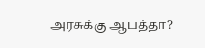அரசுக்கு ஆபத்தா?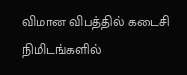விமான விபத்தில் கடைசி நிமிடங்களில்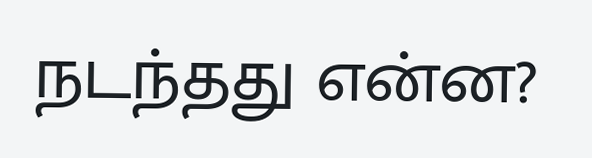நடந்தது என்ன?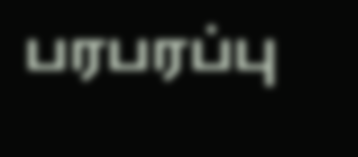பரபரப்பு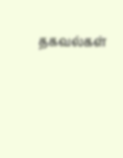தகவல்கள்